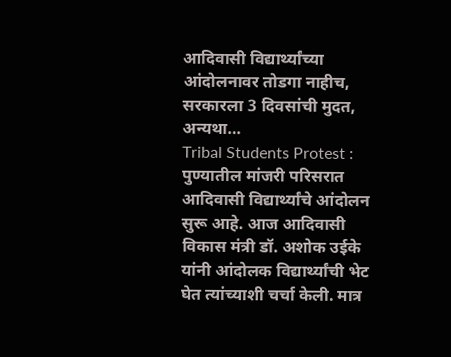आदिवासी विद्यार्थ्यांच्या आंदोलनावर तोडगा नाहीच, सरकारला 3 दिवसांची मुदत, अन्यथा…
Tribal Students Protest : पुण्यातील मांजरी परिसरात आदिवासी विद्यार्थ्यांचे आंदोलन सुरू आहे. आज आदिवासी विकास मंत्री डॉ. अशोक उईके यांनी आंदोलक विद्यार्थ्यांची भेट घेत त्यांच्याशी चर्चा केली. मात्र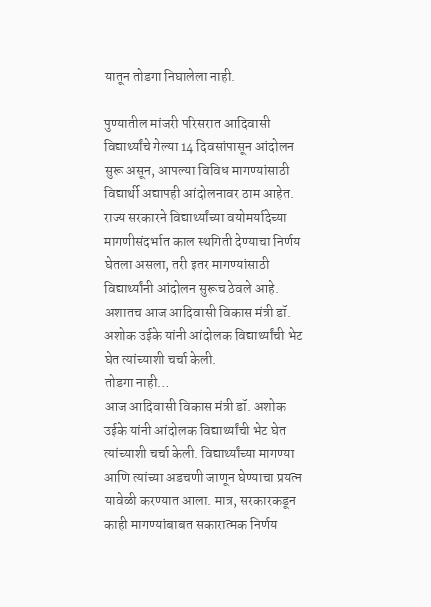यातून तोडगा निघालेला नाही.

पुण्यातील मांजरी परिसरात आदिवासी विद्यार्थ्यांचे गेल्या 14 दिवसांपासून आंदोलन सुरू असून, आपल्या विविध मागण्यांसाठी विद्यार्थी अद्यापही आंदोलनावर ठाम आहेत. राज्य सरकारने विद्यार्थ्यांच्या वयोमर्यादेच्या मागणीसंदर्भात काल स्थगिती देण्याचा निर्णय घेतला असला, तरी इतर मागण्यांसाठी विद्यार्थ्यांनी आंदोलन सुरूच ठेवले आहे. अशातच आज आदिवासी विकास मंत्री डॉ. अशोक उईके यांनी आंदोलक विद्यार्थ्यांची भेट घेत त्यांच्याशी चर्चा केली.
तोडगा नाही…
आज आदिवासी विकास मंत्री डॉ. अशोक उईके यांनी आंदोलक विद्यार्थ्यांची भेट घेत त्यांच्याशी चर्चा केली. विद्यार्थ्यांच्या मागण्या आणि त्यांच्या अडचणी जाणून घेण्याचा प्रयत्न यावेळी करण्यात आला. मात्र, सरकारकडून काही मागण्यांबाबत सकारात्मक निर्णय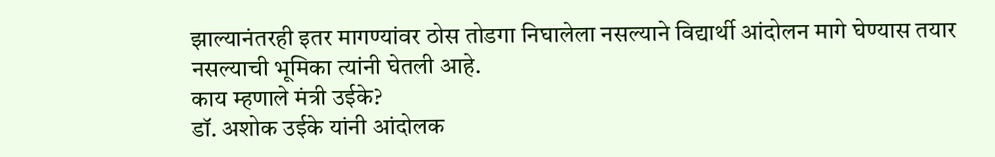झाल्यानंतरही इतर मागण्यांवर ठोस तोडगा निघालेला नसल्याने विद्यार्थी आंदोलन मागे घेण्यास तयार नसल्याची भूमिका त्यांनी घेतली आहे.
काय म्हणाले मंत्री उईके?
डॉ. अशोक उईके यांनी आंदोलक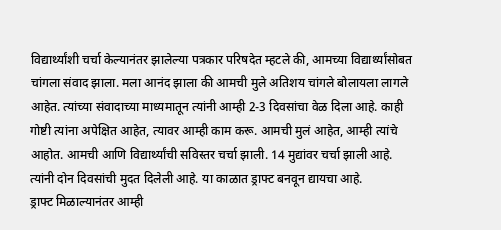विद्यार्थ्यांशी चर्चा केल्यानंतर झालेल्या पत्रकार परिषदेत म्हटले की, आमच्या विद्यार्थ्यांसोबत चांगला संवाद झाला. मला आनंद झाला की आमची मुले अतिशय चांगले बोलायला लागले आहेत. त्यांच्या संवादाच्या माध्यमातून त्यांनी आम्ही 2-3 दिवसांचा वेळ दिला आहे. काही गोष्टी त्यांना अपेक्षित आहेत, त्यावर आम्ही काम करू. आमची मुलं आहेत, आम्ही त्यांचे आहोत. आमची आणि विद्यार्थ्यांची सविस्तर चर्चा झाली. 14 मुद्यांवर चर्चा झाली आहे. त्यांनी दोन दिवसांची मुदत दिलेली आहे. या काळात ड्राफ्ट बनवून द्यायचा आहे.
ड्राफ्ट मिळाल्यानंतर आम्ही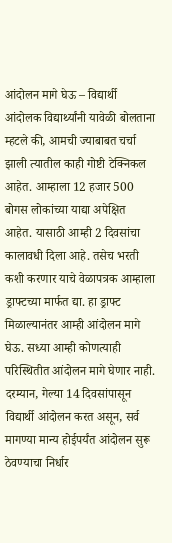आंदोलन मागे घेऊ – विद्यार्थी
आंदोलक विद्यार्थ्यांनी यावेळी बोलताना म्हटले की, आमची ज्याबाबत चर्चा झाली त्यातील काही गोष्टी टेक्निकल आहेत. आम्हाला 12 हजार 500 बोगस लोकांच्या याद्या अपेक्षित आहेत. यासाठी आम्ही 2 दिवसांचा कालावधी दिला आहे. तसेच भरती कशी करणार याचे वेळापत्रक आम्हाला ड्राफ्टच्या मार्फत द्या. हा ड्राफ्ट मिळाल्यानंतर आम्ही आंदोलन मागे घेऊ. सध्या आम्ही कोणत्याही परिस्थितीत आंदोलन मागे घेणार नाही.
दरम्यान, गेल्या 14 दिवसांपासून विद्यार्थी आंदोलन करत असून, सर्व मागण्या मान्य होईपर्यंत आंदोलन सुरू ठेवण्याचा निर्धार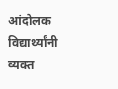आंदोलक विद्यार्थ्यांनी व्यक्त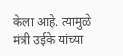केला आहे. त्यामुळे मंत्री उईके यांच्या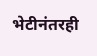भेटीनंतरही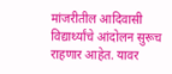मांजरीतील आदिवासी विद्यार्थ्यांचे आंदोलन सुरूच राहणार आहेत. यावर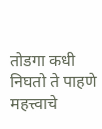तोडगा कधी निघतो ते पाहणे महत्त्वाचे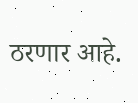ठरणार आहे.